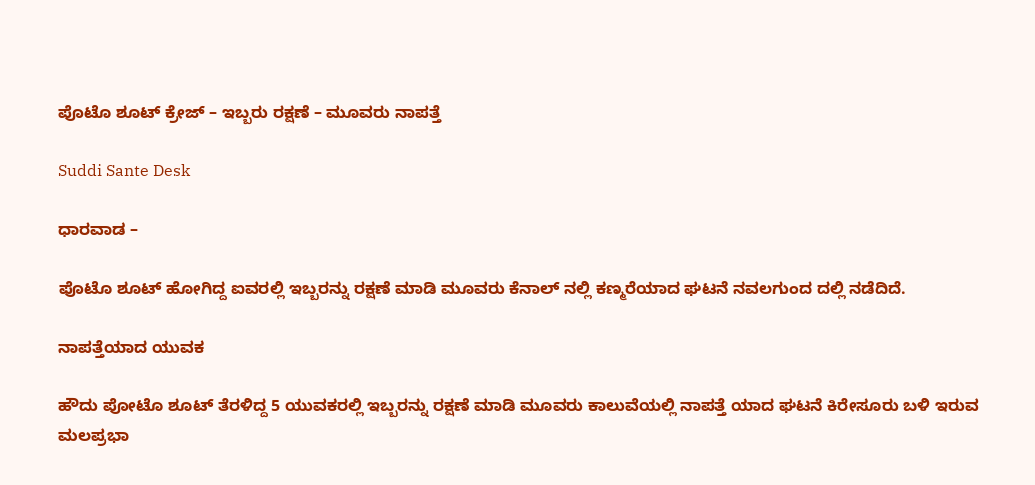ಪೊಟೊ ಶೂಟ್ ಕ್ರೇಜ್ – ಇಬ್ಬರು ರಕ್ಷಣೆ – ಮೂವರು ನಾಪತ್ತೆ

Suddi Sante Desk

ಧಾರವಾಡ –

ಪೊಟೊ ಶೂಟ್ ಹೋಗಿದ್ದ ಐವರಲ್ಲಿ ಇಬ್ಬರನ್ನು ರಕ್ಷಣೆ ಮಾಡಿ ಮೂವರು ಕೆನಾಲ್ ನಲ್ಲಿ ಕಣ್ಮರೆಯಾದ ಘಟನೆ ನವಲಗುಂದ ದಲ್ಲಿ ನಡೆದಿದೆ‌.

ನಾಪತ್ತೆಯಾದ ಯುವಕ

ಹೌದು ಪೋಟೊ ಶೂಟ್ ತೆರಳಿದ್ದ 5 ಯುವಕರಲ್ಲಿ ಇಬ್ಬರನ್ನು ರಕ್ಷಣೆ ಮಾಡಿ ಮೂವರು ಕಾಲುವೆಯಲ್ಲಿ ನಾಪತ್ತೆ ಯಾದ ಘಟನೆ ಕಿರೇಸೂರು ಬಳಿ ಇರುವ ಮಲಪ್ರಭಾ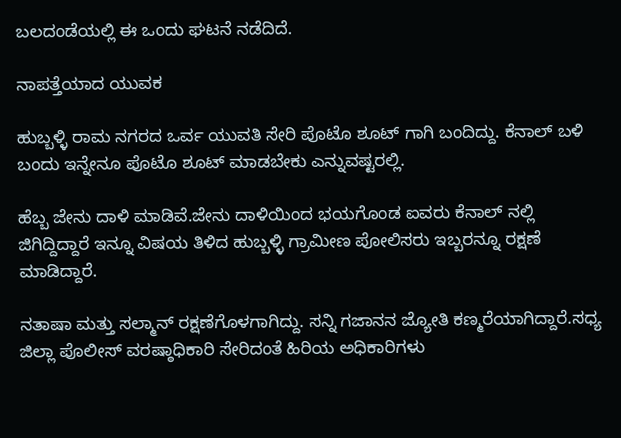ಬಲದಂಡೆಯಲ್ಲಿ ಈ ಒಂದು ಘಟನೆ ನಡೆದಿದೆ.

ನಾಪತ್ತೆಯಾದ ಯುವಕ

ಹುಬ್ಬಳ್ಳಿ ರಾಮ ನಗರದ ಒರ್ವ ಯುವತಿ ಸೇರಿ ಪೊಟೊ ಶೂಟ್ ಗಾಗಿ ಬಂದಿದ್ದು. ಕೆನಾಲ್ ಬಳಿ ಬಂದು ಇನ್ನೇನೂ ಪೊಟೊ ಶೂಟ್ ಮಾಡಬೇಕು ಎನ್ನುವಷ್ಟರಲ್ಲಿ.

ಹೆಬ್ಬ ಜೇನು ದಾಳಿ ಮಾಡಿವೆ.ಜೇನು ದಾಳಿಯಿಂದ ಭಯಗೊಂಡ ಐವರು ಕೆನಾಲ್ ನಲ್ಲಿ ಜಿಗಿದ್ದಿದ್ದಾರೆ ಇನ್ನೂ ವಿಷಯ ತಿಳಿದ ಹುಬ್ಬಳ್ಳಿ ಗ್ರಾಮೀಣ ಪೋಲಿಸರು ಇಬ್ಬರನ್ನೂ ರಕ್ಷಣೆ ಮಾಡಿದ್ದಾರೆ.

ನತಾಷಾ ಮತ್ತು ಸಲ್ಮಾನ್ ರಕ್ಷಣೆಗೊಳಗಾಗಿದ್ದು. ಸನ್ನಿ ಗಜಾನನ ಜ್ಯೋತಿ ಕಣ್ಮರೆಯಾಗಿದ್ದಾರೆ.ಸಧ್ಯ ಜಿಲ್ಲಾ ಪೊಲೀಸ್ ವರಷ್ಠಾಧಿಕಾರಿ ಸೇರಿದಂತೆ ಹಿರಿಯ ಅಧಿಕಾರಿಗಳು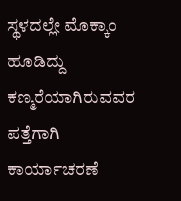ಸ್ಥಳದಲ್ಲೇ ಮೊಕ್ಕಾಂ ಹೂಡಿದ್ದು ಕಣ್ಮರೆಯಾಗಿರುವವರ ಪತ್ತೆಗಾಗಿ ಕಾರ್ಯಾಚರಣೆ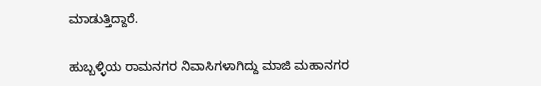ಮಾಡುತ್ತಿದ್ದಾರೆ.

ಹುಬ್ಬಳ್ಳಿಯ ರಾಮನಗರ ನಿವಾಸಿಗಳಾಗಿದ್ದು ಮಾಜಿ ಮಹಾನಗರ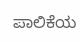ಪಾಲಿಕೆಯ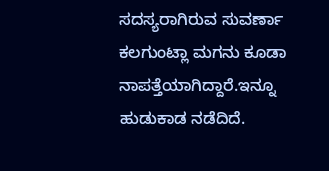ಸದಸ್ಯರಾಗಿರುವ ಸುವರ್ಣಾ ಕಲಗುಂಟ್ಲಾ ಮಗನು ಕೂಡಾ ನಾಪತ್ತೆಯಾಗಿದ್ದಾರೆ‌.ಇನ್ನೂ ಹುಡುಕಾಡ ನಡೆದಿದೆ.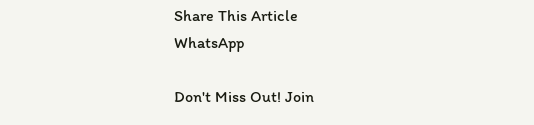Share This Article
WhatsApp

Don't Miss Out! Join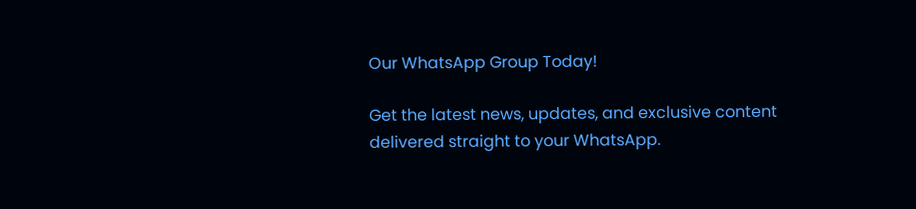Our WhatsApp Group Today!

Get the latest news, updates, and exclusive content delivered straight to your WhatsApp.